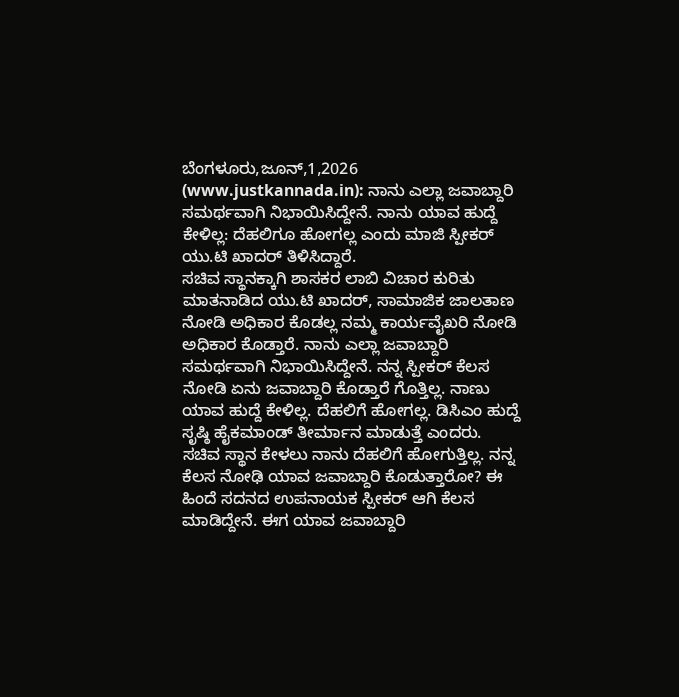ಬೆಂಗಳೂರು,ಜೂನ್,1,2026 (www.justkannada.in): ನಾನು ಎಲ್ಲಾ ಜವಾಬ್ದಾರಿ ಸಮರ್ಥವಾಗಿ ನಿಭಾಯಿಸಿದ್ದೇನೆ. ನಾನು ಯಾವ ಹುದ್ದೆ ಕೇಳಿಲ್ಲ: ದೆಹಲಿಗೂ ಹೋಗಲ್ಲ ಎಂದು ಮಾಜಿ ಸ್ಪೀಕರ್ ಯು.ಟಿ ಖಾದರ್ ತಿಳಿಸಿದ್ದಾರೆ.
ಸಚಿವ ಸ್ಥಾನಕ್ಕಾಗಿ ಶಾಸಕರ ಲಾಬಿ ವಿಚಾರ ಕುರಿತು ಮಾತನಾಡಿದ ಯು.ಟಿ ಖಾದರ್, ಸಾಮಾಜಿಕ ಜಾಲತಾಣ ನೋಡಿ ಅಧಿಕಾರ ಕೊಡಲ್ಲ ನಮ್ಮ ಕಾರ್ಯವೈಖರಿ ನೋಡಿ ಅಧಿಕಾರ ಕೊಡ್ತಾರೆ. ನಾನು ಎಲ್ಲಾ ಜವಾಬ್ದಾರಿ ಸಮರ್ಥವಾಗಿ ನಿಭಾಯಿಸಿದ್ದೇನೆ. ನನ್ನ ಸ್ಪೀಕರ್ ಕೆಲಸ ನೋಡಿ ಏನು ಜವಾಬ್ದಾರಿ ಕೊಡ್ತಾರೆ ಗೊತ್ತಿಲ್ಲ. ನಾಣು ಯಾವ ಹುದ್ದೆ ಕೇಳಿಲ್ಲ. ದೆಹಲಿಗೆ ಹೋಗಲ್ಲ. ಡಿಸಿಎಂ ಹುದ್ದೆ ಸೃಷ್ಠಿ ಹೈಕಮಾಂಡ್ ತೀರ್ಮಾನ ಮಾಡುತ್ತೆ ಎಂದರು.
ಸಚಿವ ಸ್ಥಾನ ಕೇಳಲು ನಾನು ದೆಹಲಿಗೆ ಹೋಗುತ್ತಿಲ್ಲ. ನನ್ನ ಕೆಲಸ ನೋಢಿ ಯಾವ ಜವಾಬ್ದಾರಿ ಕೊಡುತ್ತಾರೋ? ಈ ಹಿಂದೆ ಸದನದ ಉಪನಾಯಕ ಸ್ಪೀಕರ್ ಆಗಿ ಕೆಲಸ ಮಾಡಿದ್ದೇನೆ. ಈಗ ಯಾವ ಜವಾಬ್ದಾರಿ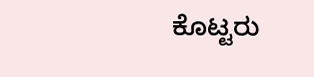ಕೊಟ್ಟರು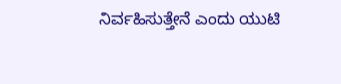ನಿರ್ವಹಿಸುತ್ತೇನೆ ಎಂದು ಯುಟಿ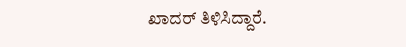ಖಾದರ್ ತಿಳಿಸಿದ್ದಾರೆ.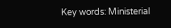Key words: Ministerial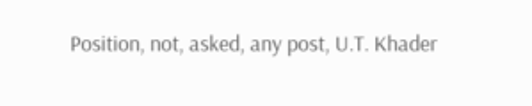Position, not, asked, any post, U.T. Khader